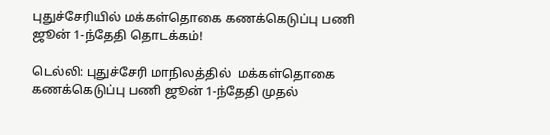புதுச்சேரியில் மக்கள்தொகை கணக்கெடுப்பு பணி ஜூன் 1-ந்தேதி தொடக்கம்!

டெல்லி: புதுச்சேரி மாநிலத்தில்  மக்கள்தொகை கணக்கெடுப்பு பணி ஜூன் 1-ந்தேதி முதல்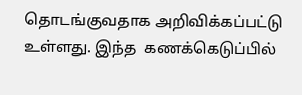தொடங்குவதாக அறிவிக்கப்பட்டு உள்ளது. இந்த  கணக்கெடுப்பில்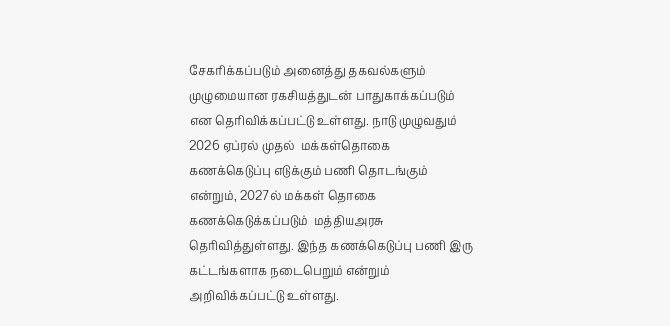சேகரிக்கப்படும் அனைத்து தகவல்களும் முழுமையான ரகசியத்துடன் பாதுகாக்கப்படும் என தெரிவிக்கப்பட்டு உள்ளது. நாடு முழுவதும் 2026 ஏப்ரல் முதல்  மக்கள்தொகை கணக்கெடுப்பு எடுக்கும் பணி தொடங்கும் என்றும், 2027ல் மக்கள் தொகை கணக்கெடுக்கப்படும்  மத்தியஅரசு தெரிவித்துள்ளது. இந்த கணக்கெடுப்பு பணி இரு கட்டங்களாக நடைபெறும் என்றும்  அறிவிக்கப்பட்டு உள்ளது.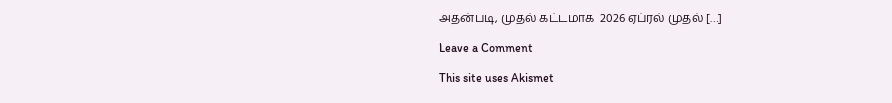அதன்படி, முதல் கட்டமாக  2026 ஏப்ரல் முதல் […]

Leave a Comment

This site uses Akismet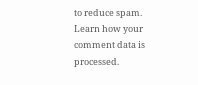to reduce spam. Learn how your comment data is processed.